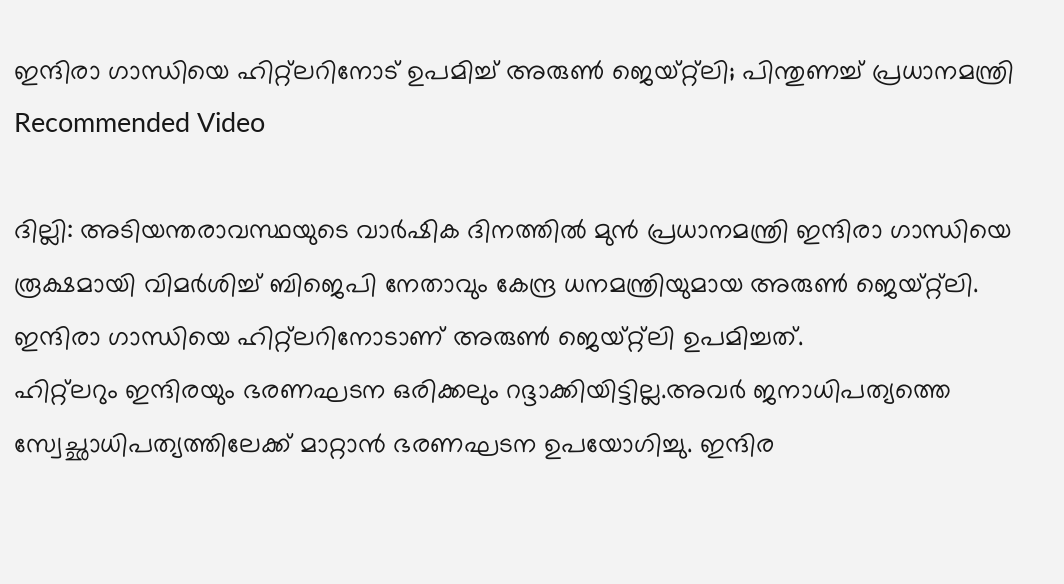ഇന്ദിരാ ഗാന്ധിയെ ഹിറ്റ്ലറിനോട് ഉപമിച്ച് അരുൺ ജെയ്റ്റ്ലി; പിന്തുണച്ച് പ്രധാനമന്ത്രി
Recommended Video

ദില്ലി: അടിയന്തരാവസ്ഥയുടെ വാർഷിക ദിനത്തിൽ മുൻ പ്രധാനമന്ത്രി ഇന്ദിരാ ഗാന്ധിയെ രൂക്ഷമായി വിമർശിച്ച് ബിജെപി നേതാവും കേന്ദ്ര ധനമന്ത്രിയുമായ അരുൺ ജെയ്റ്റ്ലി. ഇന്ദിരാ ഗാന്ധിയെ ഹിറ്റ്ലറിനോടാണ് അരുൺ ജെയ്റ്റ്ലി ഉപമിച്ചത്.
ഹിറ്റ്ലറും ഇന്ദിരയും ഭരണഘടന ഒരിക്കലും റദ്ദാക്കിയിട്ടില്ല.അവർ ജനാധിപത്യത്തെ സ്വേച്ഛാധിപത്യത്തിലേക്ക് മാറ്റാൻ ഭരണഘടന ഉപയോഗിച്ചു. ഇന്ദിര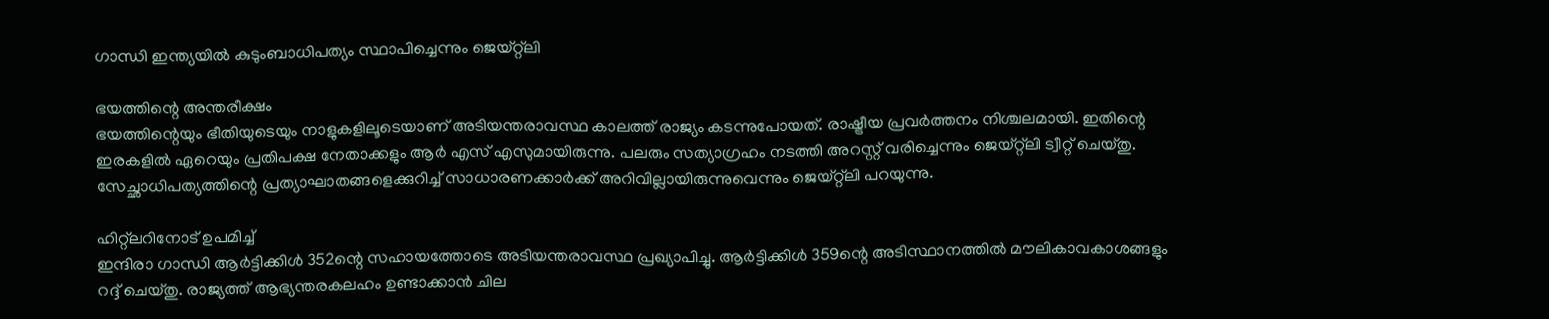ഗാന്ധി ഇന്ത്യയിൽ കുടുംബാധിപത്യം സ്ഥാപിച്ചെന്നും ജെയ്റ്റ്ലി

ഭയത്തിന്റെ അന്തരീക്ഷം
ഭയത്തിന്റെയും ഭീതിയുടെയും നാളുകളിലൂടെയാണ് അടിയന്തരാവസ്ഥ കാലത്ത് രാജ്യം കടന്നുപോയത്. രാഷ്ട്രീയ പ്രവർത്തനം നിശ്ചലമായി. ഇതിന്റെ ഇരകളിൽ ഏറെയും പ്രതിപക്ഷ നേതാക്കളും ആർ എസ് എസുമായിരുന്നു. പലരും സത്യാഗ്രഹം നടത്തി അറസ്റ്റ് വരിച്ചെന്നും ജെയ്റ്റ്ലി ട്വീറ്റ് ചെയ്തു. സേച്ഛാധിപത്യത്തിന്റെ പ്രത്യാഘാതങ്ങളെക്കുറിച്ച് സാധാരണക്കാർക്ക് അറിവില്ലായിരുന്നുവെന്നും ജെയ്റ്റ്ലി പറയുന്നു.

ഹിറ്റ്ലറിനോട് ഉപമിച്ച്
ഇന്ദിരാ ഗാന്ധി ആർട്ടിക്കിൾ 352ന്റെ സഹായത്തോടെ അടിയന്തരാവസ്ഥ പ്രഖ്യാപിച്ചു. ആർട്ടിക്കിൾ 359ന്റെ അടിസ്ഥാനത്തിൽ മൗലികാവകാശങ്ങളും റദ്ദ് ചെയ്തു. രാജ്യത്ത് ആഭ്യന്തരകലഹം ഉണ്ടാക്കാൻ ചില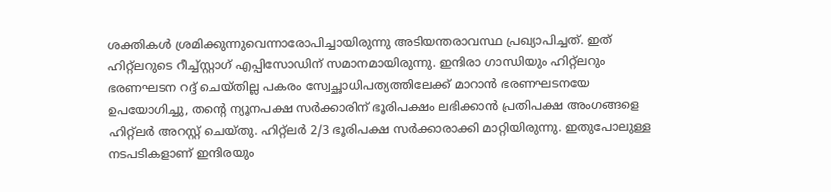ശക്തികൾ ശ്രമിക്കുന്നുവെന്നാരോപിച്ചായിരുന്നു അടിയന്തരാവസ്ഥ പ്രഖ്യാപിച്ചത്. ഇത് ഹിറ്റ്ലറുടെ റീച്ച്സ്റ്റാഗ് എപ്പിസോഡിന് സമാനമായിരുന്നു. ഇന്ദിരാ ഗാന്ധിയും ഹിറ്റ്ലറും ഭരണഘടന റദ്ദ് ചെയ്തില്ല പകരം സ്വേച്ഛാധിപത്യത്തിലേക്ക് മാറാൻ ഭരണഘടനയേ ഉപയോഗിച്ചു, തന്റെ ന്യൂനപക്ഷ സർക്കാരിന് ഭൂരിപക്ഷം ലഭിക്കാൻ പ്രതിപക്ഷ അംഗങ്ങളെ ഹിറ്റ്ലർ അറസ്റ്റ് ചെയ്തു. ഹിറ്റ്ലർ 2/3 ഭൂരിപക്ഷ സർക്കാരാക്കി മാറ്റിയിരുന്നു. ഇതുപോലുള്ള നടപടികളാണ് ഇന്ദിരയും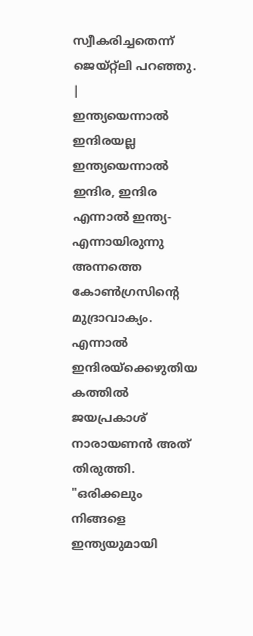സ്വീകരിച്ചതെന്ന് ജെയ്റ്റ്ലി പറഞ്ഞു.
|
ഇന്ത്യയെന്നാൽ ഇന്ദിരയല്ല
ഇന്ത്യയെന്നാൽ ഇന്ദിര, ഇന്ദിര എന്നാൽ ഇന്ത്യ- എന്നായിരുന്നു അന്നത്തെ കോൺഗ്രസിന്റെ മുദ്രാവാക്യം. എന്നാൽ ഇന്ദിരയ്ക്കെഴുതിയ കത്തിൽ ജയപ്രകാശ് നാരായണൻ അത് തിരുത്തി. "ഒരിക്കലും നിങ്ങളെ ഇന്ത്യയുമായി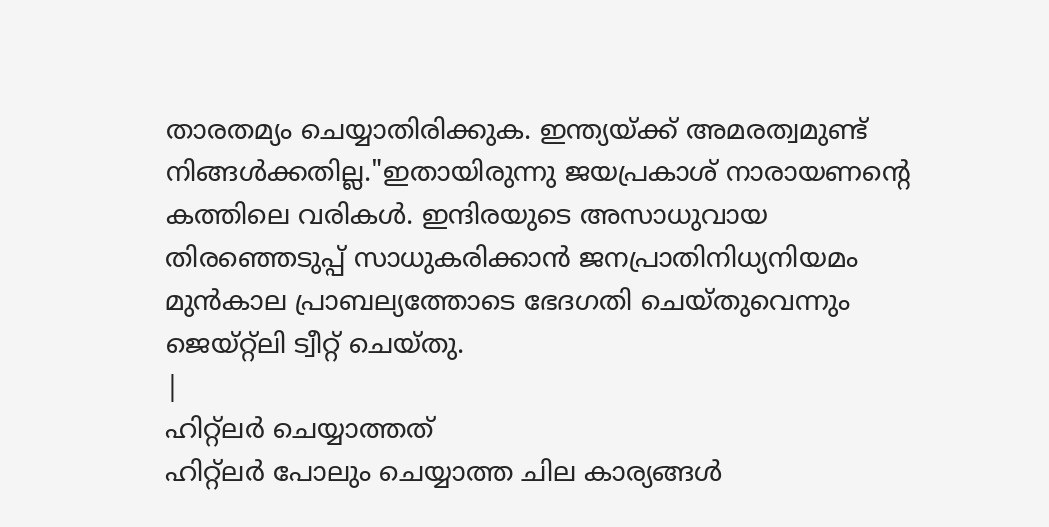താരതമ്യം ചെയ്യാതിരിക്കുക. ഇന്ത്യയ്ക്ക് അമരത്വമുണ്ട് നിങ്ങൾക്കതില്ല."ഇതായിരുന്നു ജയപ്രകാശ് നാരായണന്റെ കത്തിലെ വരികൾ. ഇന്ദിരയുടെ അസാധുവായ തിരഞ്ഞെടുപ്പ് സാധുകരിക്കാൻ ജനപ്രാതിനിധ്യനിയമം മുൻകാല പ്രാബല്യത്തോടെ ഭേദഗതി ചെയ്തുവെന്നും ജെയ്റ്റ്ലി ട്വീറ്റ് ചെയ്തു.
|
ഹിറ്റ്ലർ ചെയ്യാത്തത്
ഹിറ്റ്ലർ പോലും ചെയ്യാത്ത ചില കാര്യങ്ങൾ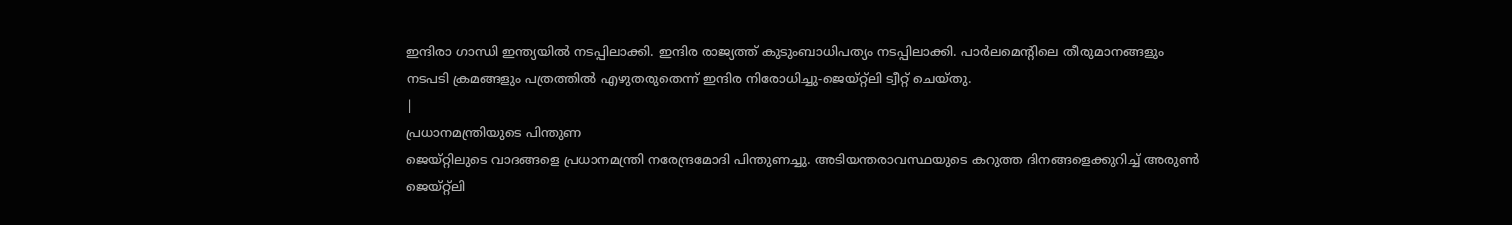ഇന്ദിരാ ഗാന്ധി ഇന്ത്യയിൽ നടപ്പിലാക്കി. ഇന്ദിര രാജ്യത്ത് കുടുംബാധിപത്യം നടപ്പിലാക്കി. പാർലമെന്റിലെ തീരുമാനങ്ങളും നടപടി ക്രമങ്ങളും പത്രത്തിൽ എഴുതരുതെന്ന് ഇന്ദിര നിരോധിച്ചു-ജെയ്റ്റ്ലി ട്വീറ്റ് ചെയ്തു.
|
പ്രധാനമന്ത്രിയുടെ പിന്തുണ
ജെയ്റ്റിലുടെ വാദങ്ങളെ പ്രധാനമന്ത്രി നരേന്ദ്രമോദി പിന്തുണച്ചു. അടിയന്തരാവസ്ഥയുടെ കറുത്ത ദിനങ്ങളെക്കുറിച്ച് അരുൺ ജെയ്റ്റ്ലി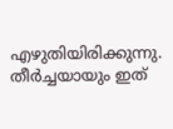എഴുതിയിരിക്കുന്നു. തീർച്ചയായും ഇത്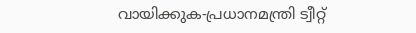വായിക്കുക-പ്രധാനമന്ത്രി ട്വീറ്റ്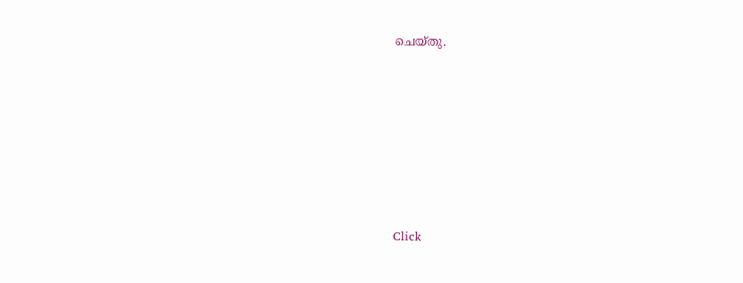ചെയ്തു.












Click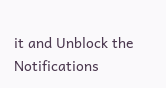it and Unblock the Notifications